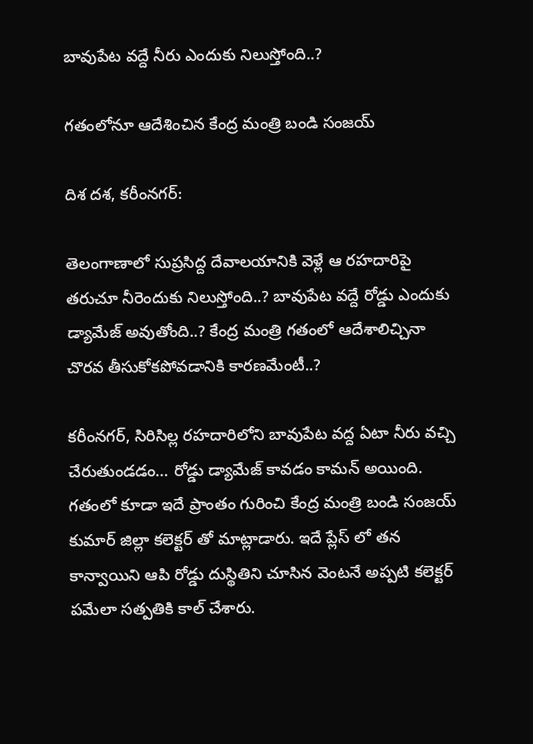బావుపేట వద్దే నీరు ఎందుకు నిలుస్తోంది..?

గతంలోనూ ఆదేశించిన కేంద్ర మంత్రి బండి సంజయ్

దిశ దశ, కరీంనగర్:

తెలంగాణాలో సుప్రసిద్ద దేవాలయానికి వెళ్లే ఆ రహదారిపై తరుచూ నీరెందుకు నిలుస్తోంది..? బావుపేట వద్దే రోడ్డు ఎందుకు డ్యామేజ్ అవుతోంది..? కేంద్ర మంత్రి గతంలో ఆదేశాలిచ్చినా చొరవ తీసుకోకపోవడానికి కారణమేంటీ..?

కరీంనగర్, సిరిసిల్ల రహదారిలోని బావుపేట వద్ద ఏటా నీరు వచ్చి చేరుతుండడం… రోడ్డు డ్యామేజ్ కావడం కామన్ అయింది. గతంలో కూడా ఇదే ప్రాంతం గురించి కేంద్ర మంత్రి బండి సంజయ్ కుమార్ జిల్లా కలెక్టర్ తో మాట్లాడారు. ఇదే ప్లేస్ లో తన కాన్వాయిని ఆపి రోడ్డు దుస్థితిని చూసిన వెంటనే అప్పటి కలెక్టర్ పమేలా సత్పతికి కాల్ చేశారు.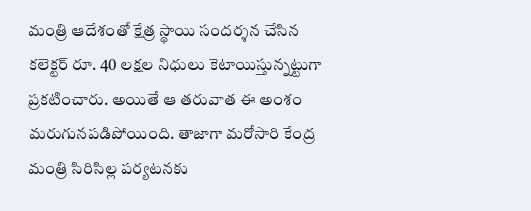మంత్రి ఆదేశంతో క్షేత్ర స్థాయి సందర్శన చేసిన కలెక్టర్ రూ. 40 లక్షల నిధులు కెటాయిస్తున్నట్టుగా ప్రకటించారు. అయితే ఆ తరువాత ఈ అంశం మరుగునపడిపోయింది. తాజాగా మరోసారి కేంద్ర మంత్రి సిరిసిల్ల పర్యటనకు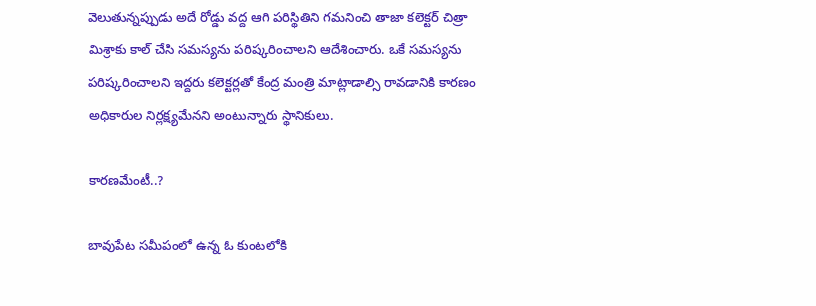వెలుతున్నప్పుడు అదే రోడ్డు వద్ద ఆగి పరిస్థితిని గమనించి తాజా కలెక్టర్ చిత్రా మిశ్రాకు కాల్ చేసి సమస్యను పరిష్కరించాలని ఆదేశించారు. ఒకే సమస్యను పరిష్కరించాలని ఇద్దరు కలెక్టర్లతో కేంద్ర మంత్రి మాట్లాడాల్సి రావడానికి కారణం అధికారుల నిర్లక్ష్యమేనని అంటున్నారు స్థానికులు.

కారణమేంటీ..?

బావుపేట సమీపంలో ఉన్న ఓ కుంటలోకి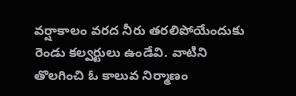వర్షాకాలం వరద నీరు తరలిపోయేందుకు రెండు కల్వర్టులు ఉండేవి. వాటిని తొలగించి ఓ కాలువ నిర్మాణం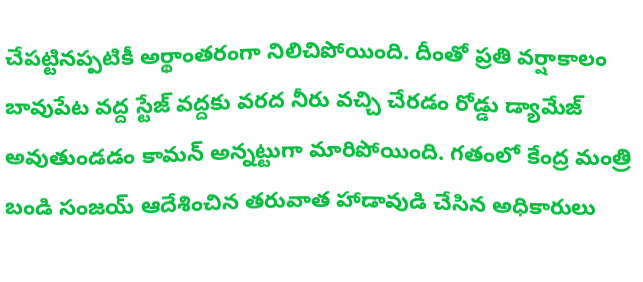చేపట్టినప్పటికీ అర్థాంతరంగా నిలిచిపోయింది. దీంతో ప్రతి వర్షాకాలం బావుపేట వద్ద స్టేజ్ వద్దకు వరద నీరు వచ్చి చేరడం రోడ్డు డ్యామేజ్ అవుతుండడం కామన్ అన్నట్టుగా మారిపోయింది. గతంలో కేంద్ర మంత్రి బండి సంజయ్ ఆదేశించిన తరువాత హాడావుడి చేసిన అధికారులు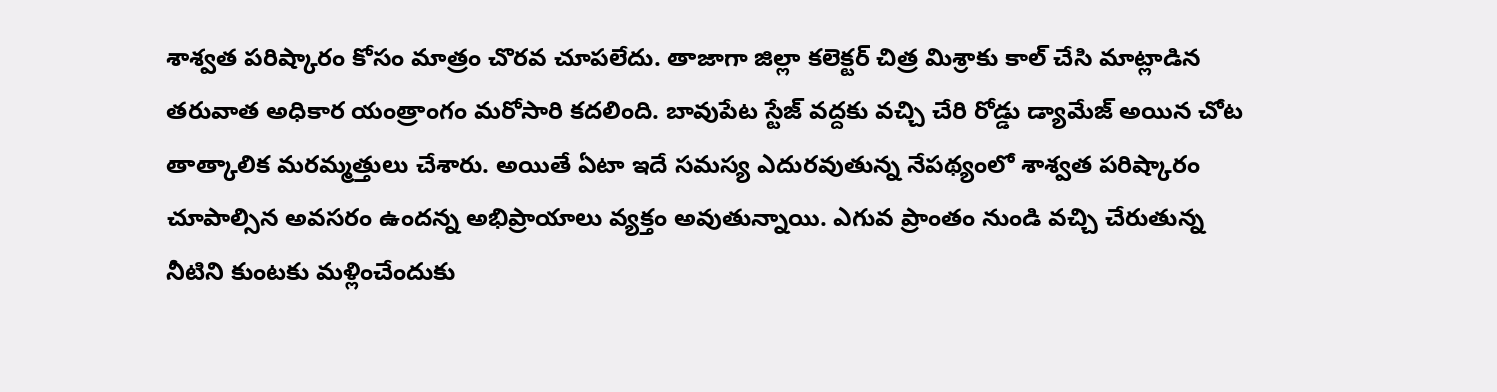శాశ్వత పరిష్కారం కోసం మాత్రం చొరవ చూపలేదు. తాజాగా జిల్లా కలెక్టర్ చిత్ర మిశ్రాకు కాల్ చేసి మాట్లాడిన తరువాత అధికార యంత్రాంగం మరోసారి కదలింది. బావుపేట స్టేజ్ వద్దకు వచ్చి చేరి రోడ్డు డ్యామేజ్ అయిన చోట తాత్కాలిక మరమ్మత్తులు చేశారు. అయితే ఏటా ఇదే సమస్య ఎదురవుతున్న నేపథ్యంలో శాశ్వత పరిష్కారం చూపాల్సిన అవసరం ఉందన్న అభిప్రాయాలు వ్యక్తం అవుతున్నాయి. ఎగువ ప్రాంతం నుండి వచ్చి చేరుతున్న నీటిని కుంటకు మళ్లించేందుకు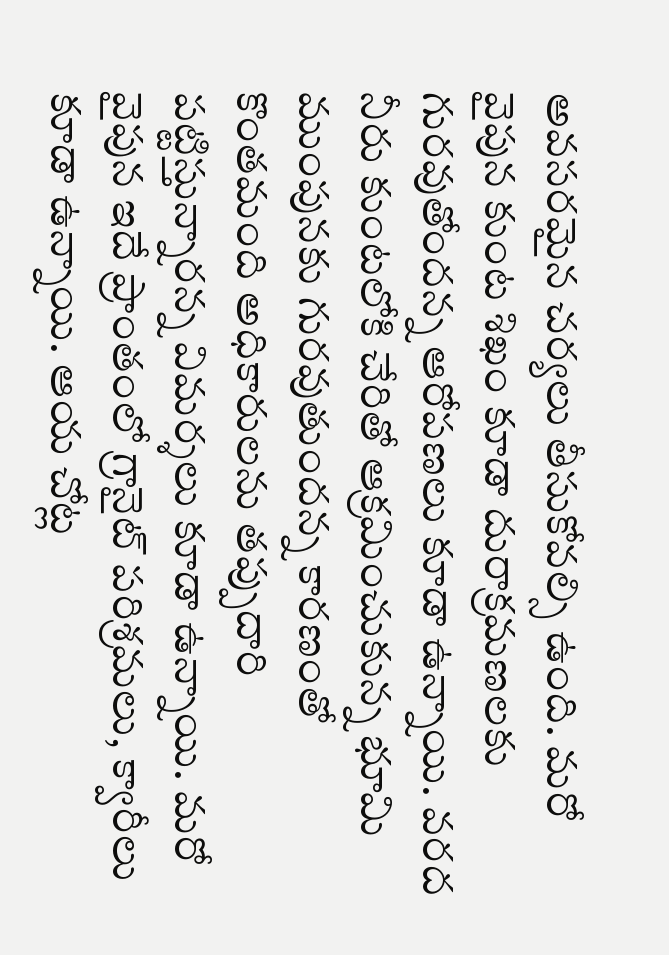అవసరమైన చర్యలు తీసుకోవల్సి ఉంది. మరో వైపున కుంట శిఖం కూడా దురాక్రమణలకు గురవుతోందన్న ఆరోపణలు కూడా ఉన్నాయి. వరద నీరు కుంటలోకి చేరితో ఆక్రమించుకున్న భూమి ముంపునకు గురవుతుందన్న కారణంతో కొంతమంది అధికారులను తప్పుదారి పట్టిస్తున్నారన్న విమర్శలు కూడా ఉన్నాయి. మరో వైపున ఇదే ప్రాంతంలో గ్రానైట్ పరిశ్రమలు, క్వారీలు కూడా ఉన్నాయి. ఆయ చోట్ల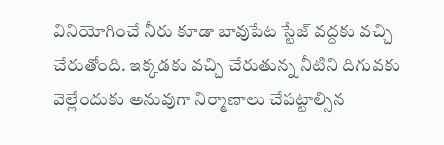వినియోగించే నీరు కూడా బావుపేట స్టేజ్ వద్దకు వచ్చి చేరుతోంది. ఇక్కడకు వచ్చి చేరుతున్న నీటిని దిగువకు వెల్లేందుకు అనువుగా నిర్మాణాలు చేపట్టాల్సిన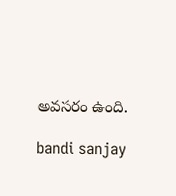అవసరం ఉంది.

bandi sanjay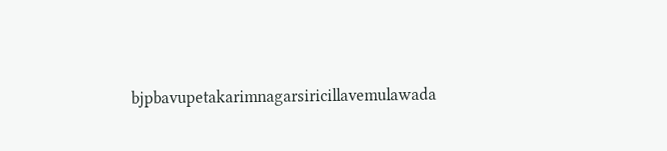bjpbavupetakarimnagarsiricillavemulawada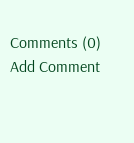Comments (0)
Add Comment